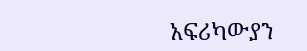አፍሪካውያን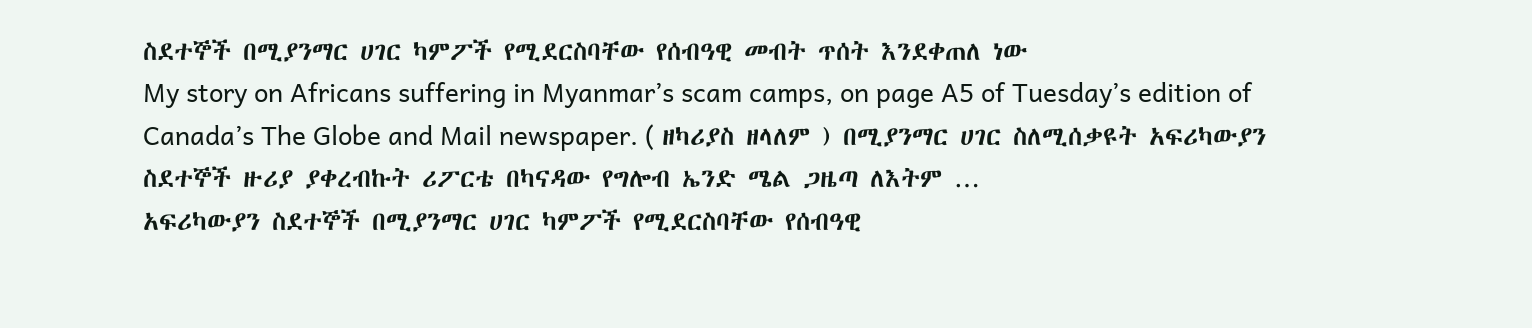ስደተኞች በሚያንማር ሀገር ካምፖች የሚደርስባቸው የሰብዓዊ መብት ጥሰት እንደቀጠለ ነው
My story on Africans suffering in Myanmar’s scam camps, on page A5 of Tuesday’s edition of Canada’s The Globe and Mail newspaper. ( ዘካሪያስ ዘላለም ) በሚያንማር ሀገር ስለሚሰቃዩት አፍሪካውያን ስደተኞች ዙሪያ ያቀረብኩት ሪፖርቴ በካናዳው የግሎብ ኤንድ ሜል ጋዜጣ ለእትም …
አፍሪካውያን ስደተኞች በሚያንማር ሀገር ካምፖች የሚደርስባቸው የሰብዓዊ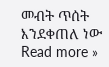መብት ጥሰት እንደቀጠለ ነው Read more »